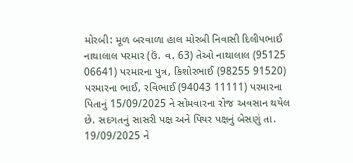મોરબી: મૂળ બરવાળા હાલ મોરબી નિવાસી દિલીપભાઈ નાથાલાલ પરમાર (ઉં. વ. 63) તેઓ નાથાલાલ (95125 06641) પરમારના પુત્ર, કિશોરભાઈ (98255 91520) પરમારના ભાઈ, રવિભાઈ (94043 11111) પરમારના પિતાનું 15/09/2025 ને સોમવારના રોજ અવસાન થયેલ છે. સદગતનું સાસરી પક્ષ અને પિયર પક્ષનું બેસણું તા. 19/09/2025 ને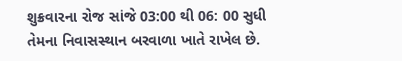શુક્રવારના રોજ સાંજે 03:00 થી 06: 00 સુધી તેમના નિવાસસ્થાન બરવાળા ખાતે રાખેલ છે.